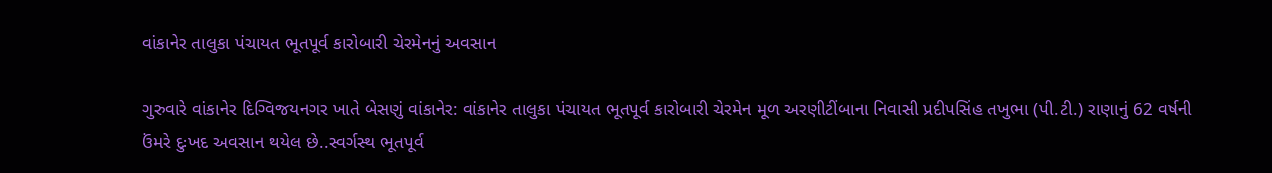વાંકાનેર તાલુકા પંચાયત ભૂતપૂર્વ કારોબારી ચેરમેનનું અવસાન

ગુરુવારે વાંકાનેર દિગ્વિજયનગર ખાતે બેસણું વાંકાનેર: વાંકાનેર તાલુકા પંચાયત ભૂતપૂર્વ કારોબારી ચેરમેન મૂળ અરણીટીંબાના નિવાસી પ્રદીપસિંહ તખુભા (પી.ટી.) રાણાનું 62 વર્ષની ઉંમરે દુઃખદ અવસાન થયેલ છે..સ્વર્ગસ્થ ભૂતપૂર્વ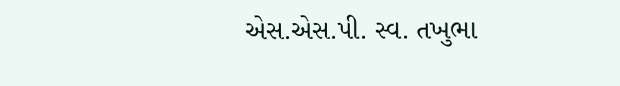એસ.એસ.પી. સ્વ. તખુભા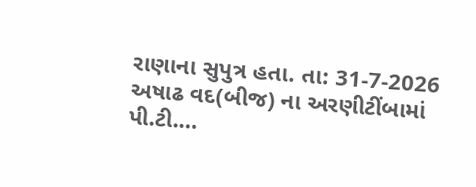રાણાના સુપુત્ર હતા. તા: 31-7-2026 અષાઢ વદ(બીજ) ના અરણીટીંબામાં પી.ટી.…